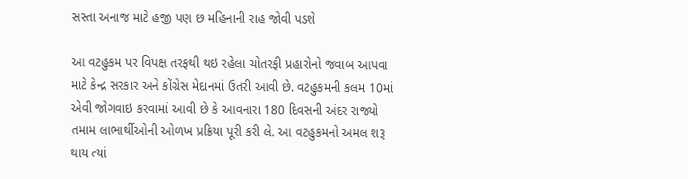સસ્તા અનાજ માટે હજી પણ છ મહિનાની રાહ જોવી પડશે

આ વટહુકમ પર વિપક્ષ તરફથી થઇ રહેલા ચોતરફી પ્રહારોનો જવાબ આપવા માટે કેન્દ્ર સરકાર અને કોંગ્રેસ મેદાનમાં ઉતરી આવી છે. વટહુકમની કલમ 10માં એવી જોગવાઇ કરવામાં આવી છે કે આવનારા 180 દિવસની અંદર રાજ્યો તમામ લાભાર્થીઓની ઓળખ પ્રક્રિયા પૂરી કરી લે. આ વટહુકમનો અમલ શરૂ થાય ત્યાં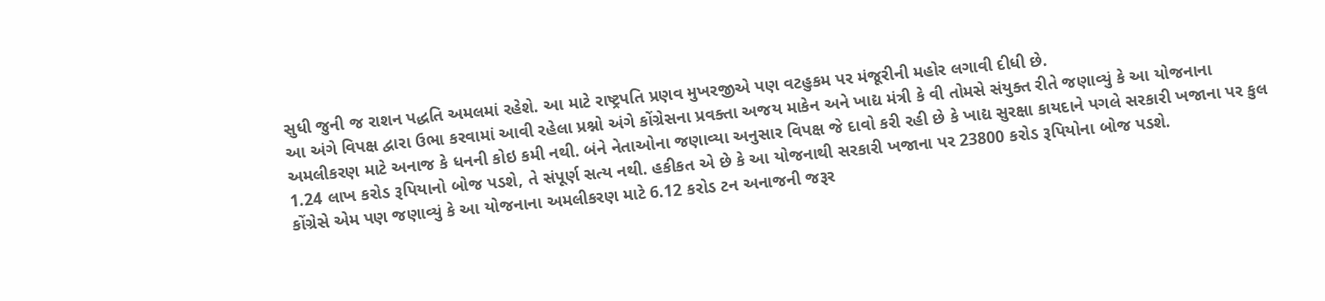સુધી જુની જ રાશન પદ્ધતિ અમલમાં રહેશે. આ માટે રાષ્ટ્રપતિ પ્રણવ મુખરજીએ પણ વટહુકમ પર મંજૂરીની મહોર લગાવી દીધી છે.
આ અંગે વિપક્ષ દ્વારા ઉભા કરવામાં આવી રહેલા પ્રશ્નો અંગે કોંગ્રેસના પ્રવક્તા અજય માકેન અને ખાદ્ય મંત્રી કે વી તોમસે સંયુક્ત રીતે જણાવ્યું કે આ યોજનાના અમલીકરણ માટે અનાજ કે ધનની કોઇ કમી નથી. બંને નેતાઓના જણાવ્યા અનુસાર વિપક્ષ જે દાવો કરી રહી છે કે ખાદ્ય સુરક્ષા કાયદાને પગલે સરકારી ખજાના પર કુલ 1.24 લાખ કરોડ રૂપિયાનો બોજ પડશે, તે સંપૂર્ણ સત્ય નથી. હકીકત એ છે કે આ યોજનાથી સરકારી ખજાના પર 23800 કરોડ રૂપિયોના બોજ પડશે.
કોંગ્રેસે એમ પણ જણાવ્યું કે આ યોજનાના અમલીકરણ માટે 6.12 કરોડ ટન અનાજની જરૂર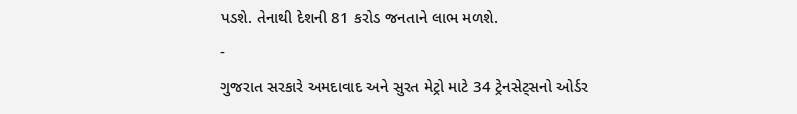પડશે. તેનાથી દેશની 81 કરોડ જનતાને લાભ મળશે.
-
ગુજરાત સરકારે અમદાવાદ અને સુરત મેટ્રો માટે 34 ટ્રેનસેટ્સનો ઓર્ડર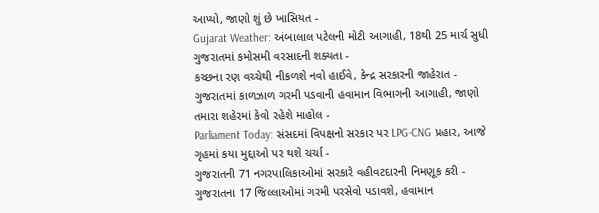આપ્યો, જાણો શું છે ખાસિયત -
Gujarat Weather: અંબાલાલ પટેલની મોટી આગાહી, 18થી 25 માર્ચ સુધી ગુજરાતમાં કમોસમી વરસાદની શક્યતા -
કચ્છના રણ વચ્ચેથી નીકળશે નવો હાઈવે, કેન્દ્ર સરકારની જાહેરાત -
ગુજરાતમાં કાળઝાળ ગરમી પડવાની હવામાન વિભાગની આગાહી, જાણો તમારા શહેરમાં કેવો રહેશે માહોલ -
Parliament Today: સંસદમાં વિપક્ષનો સરકાર પર LPG-CNG પ્રહાર, આજે ગૃહમાં કયા મુદ્દાઓ પર થશે ચર્ચા -
ગુજરાતની 71 નગરપાલિકાઓમાં સરકારે વહીવટદારની નિમણૂક કરી -
ગુજરાતના 17 જિલ્લાઓમાં ગરમી પરસેવો પડાવશે, હવામાન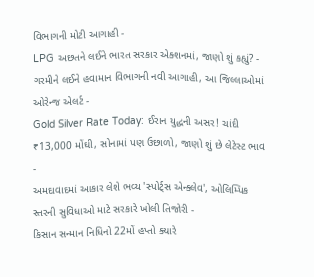વિભાગની મોટી આગાહી -
LPG અછતને લઈને ભારત સરકાર એક્શનમાં, જાણો શું કહ્યું? -
ગરમીને લઈને હવામાન વિભાગની નવી આગાહી, આ જિલ્લાઓમાં ઓરેન્જ એલર્ટ -
Gold Silver Rate Today: ઈરાન યુદ્ધની અસર! ચાંદી ₹13,000 મોંઘી, સોનામાં પણ ઉછાળો, જાણો શું છે લેટેસ્ટ ભાવ -
અમદાવાદમાં આકાર લેશે ભવ્ય 'સ્પોર્ટ્સ એન્ક્લેવ', ઓલિમ્પિક સ્તરની સુવિધાઓ માટે સરકારે ખોલી તિજોરી -
કિસાન સન્માન નિધિનો 22મોં હપ્તો ક્યારે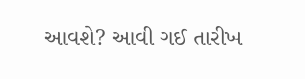આવશે? આવી ગઈ તારીખ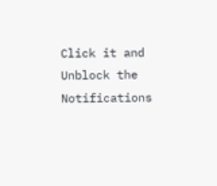Click it and Unblock the Notifications